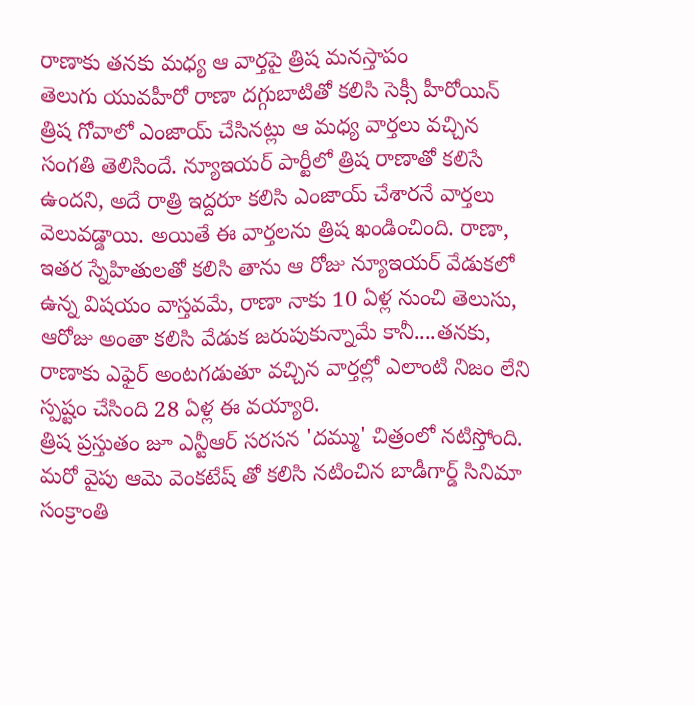రాణాకు తనకు మధ్య ఆ వార్తపై త్రిష మనస్తాపం
తెలుగు యువహీరో రాణా దగ్గుబాటితో కలిసి సెక్సీ హీరోయిన్ త్రిష గోవాలో ఎంజాయ్ చేసినట్లు ఆ మధ్య వార్తలు వచ్చిన సంగతి తెలిసిందే. న్యూఇయర్ పార్టీలో త్రిష రాణాతో కలిసే ఉందని, అదే రాత్రి ఇద్దరూ కలిసి ఎంజాయ్ చేశారనే వార్తలు వెలువడ్డాయి. అయితే ఈ వార్తలను త్రిష ఖండించింది. రాణా, ఇతర స్నేహితులతో కలిసి తాను ఆ రోజు న్యూఇయర్ వేడుకలో ఉన్న విషయం వాస్తవమే, రాణా నాకు 10 ఏళ్ల నుంచి తెలుసు, ఆరోజు అంతా కలిసి వేడుక జరుపుకున్నామే కానీ....తనకు, రాణాకు ఎఫైర్ అంటగడుతూ వచ్చిన వార్తల్లో ఎలాంటి నిజం లేని స్పష్టం చేసింది 28 ఏళ్ల ఈ వయ్యారి.
త్రిష ప్రస్తుతం జూ ఎన్టీఆర్ సరసన 'దమ్ము' చిత్రంలో నటిస్తోంది. మరో వైపు ఆమె వెంకటేష్ తో కలిసి నటించిన బాడీగార్డ్ సినిమా సంక్రాంతి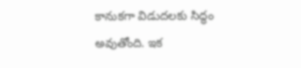కానుకగా విడుదలకు సిద్ధం అవుతోంది. ఇక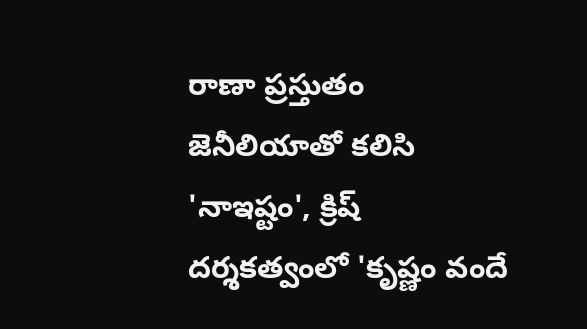రాణా ప్రస్తుతం జెనీలియాతో కలిసి 'నాఇష్టం', క్రిష్ దర్శకత్వంలో 'కృష్ణం వందే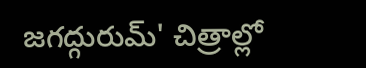జగద్గురుమ్' చిత్రాల్లో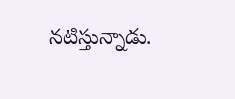నటిస్తున్నాడు.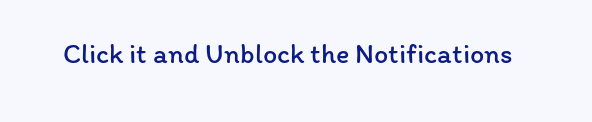Click it and Unblock the Notifications